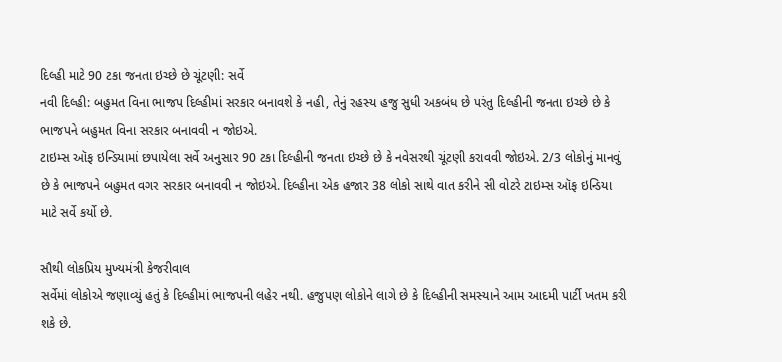દિલ્હી માટે 90 ટકા જનતા ઇચ્છે છે ચૂંટણી: સર્વે
નવી દિલ્હી: બહુમત વિના ભાજપ દિલ્હીમાં સરકાર બનાવશે કે નહી, તેનું રહસ્ય હજુ સુધી અકબંધ છે પરંતુ દિલ્હીની જનતા ઇચ્છે છે કે ભાજપને બહુમત વિના સરકાર બનાવવી ન જોઇએ.
ટાઇમ્સ ઑફ ઇન્ડિયામાં છપાયેલા સર્વે અનુસાર 90 ટકા દિલ્હીની જનતા ઇચ્છે છે કે નવેસરથી ચૂંટણી કરાવવી જોઇએ. 2/3 લોકોનું માનવું છે કે ભાજપને બહુમત વગર સરકાર બનાવવી ન જોઇએ. દિલ્હીના એક હજાર 38 લોકો સાથે વાત કરીને સી વોટરે ટાઇમ્સ ઑફ ઇન્ડિયા માટે સર્વે કર્યો છે.

સૌથી લોકપ્રિય મુખ્યમંત્રી કેજરીવાલ
સર્વેમાં લોકોએ જણાવ્યું હતું કે દિલ્હીમાં ભાજપની લહેર નથી. હજુપણ લોકોને લાગે છે કે દિલ્હીની સમસ્યાને આમ આદમી પાર્ટી ખતમ કરી શકે છે.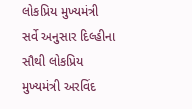લોકપ્રિય મુખ્યમંત્રી
સર્વે અનુસાર દિલ્હીના સૌથી લોકપ્રિય મુખ્યમંત્રી અરવિંદ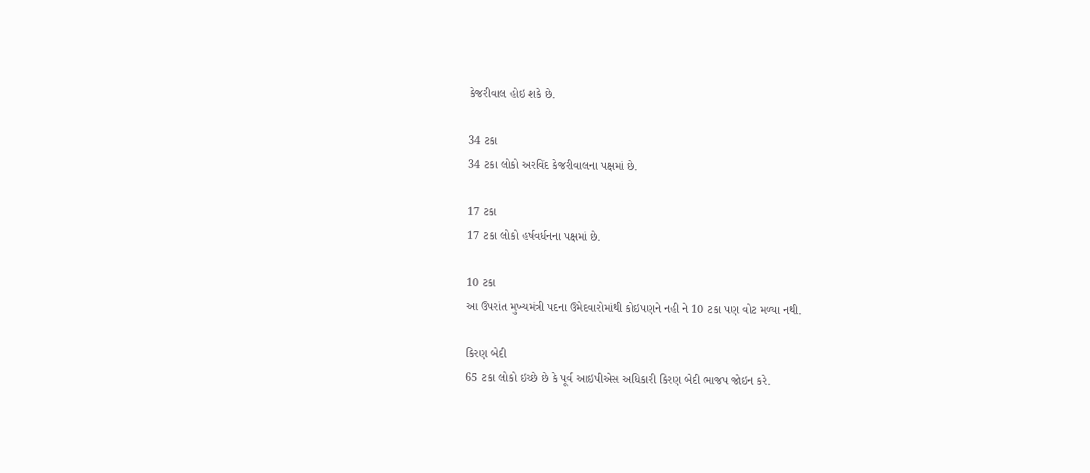કેજરીવાલ હોઇ શકે છે.

34 ટકા
34 ટકા લોકો અરવિંદ કેજરીવાલના પક્ષમાં છે.

17 ટકા
17 ટકા લોકો હર્ષવર્ધનના પક્ષમાં છે.

10 ટકા
આ ઉપરાંત મુખ્યમંત્રી પદના ઉમેદવારોમાંથી કોઇપણને નહી ને 10 ટકા પણ વોટ મળ્યા નથી.

કિરણ બેદી
65 ટકા લોકો ઇચ્છે છે કે પૂર્વ આઇપીએસ અધિકારી કિરણ બેદી ભાજપ જોઇન કરે.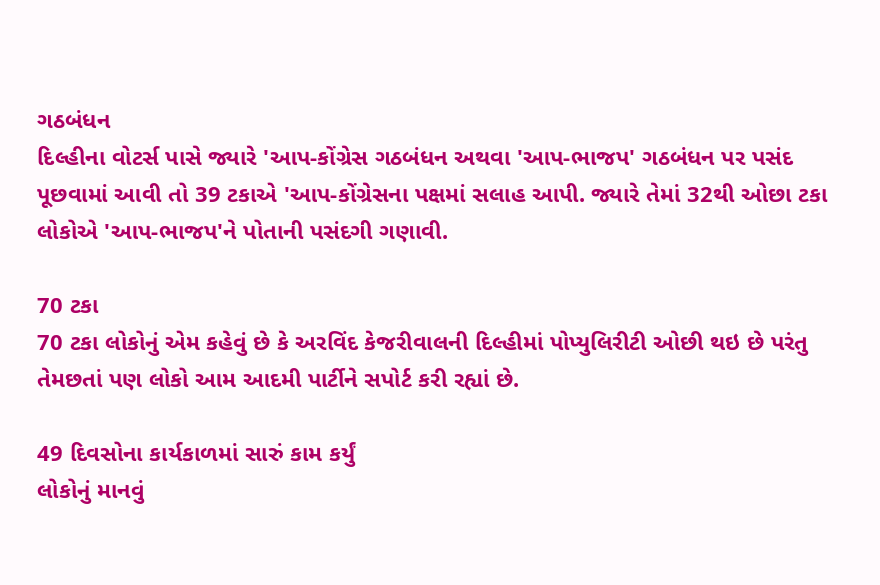ગઠબંધન
દિલ્હીના વોટર્સ પાસે જ્યારે 'આપ-કોંગ્રેસ ગઠબંધન અથવા 'આપ-ભાજપ' ગઠબંધન પર પસંદ પૂછવામાં આવી તો 39 ટકાએ 'આપ-કોંગ્રેસના પક્ષમાં સલાહ આપી. જ્યારે તેમાં 32થી ઓછા ટકા લોકોએ 'આપ-ભાજપ'ને પોતાની પસંદગી ગણાવી.

70 ટકા
70 ટકા લોકોનું એમ કહેવું છે કે અરવિંદ કેજરીવાલની દિલ્હીમાં પોપ્યુલિરીટી ઓછી થઇ છે પરંતુ તેમછતાં પણ લોકો આમ આદમી પાર્ટીને સપોર્ટ કરી રહ્યાં છે.

49 દિવસોના કાર્યકાળમાં સારું કામ કર્યું
લોકોનું માનવું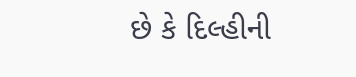છે કે દિલ્હીની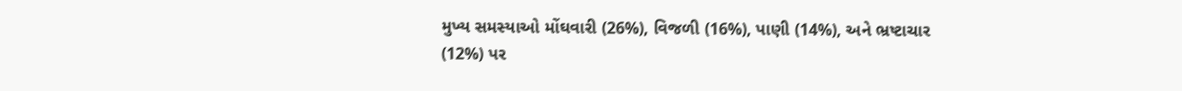મુખ્ય સમસ્યાઓ મોંઘવારી (26%), વિજળી (16%), પાણી (14%), અને ભ્રષ્ટાચાર (12%) પર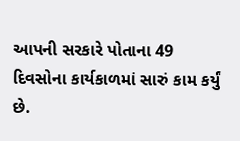આપની સરકારે પોતાના 49 દિવસોના કાર્યકાળમાં સારું કામ કર્યું છે.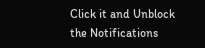Click it and Unblock the Notifications